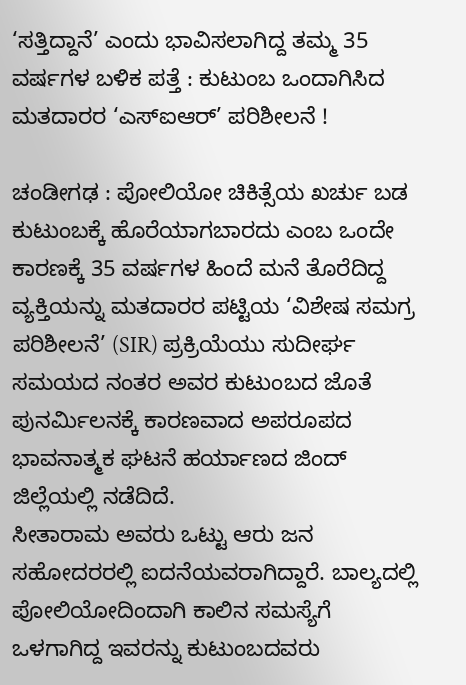‘ಸತ್ತಿದ್ದಾನೆ’ ಎಂದು ಭಾವಿಸಲಾಗಿದ್ದ ತಮ್ಮ 35 ವರ್ಷಗಳ ಬಳಿಕ ಪತ್ತೆ : ಕುಟುಂಬ ಒಂದಾಗಿಸಿದ ಮತದಾರರ ‘ಎಸ್‌ಐಆರ್‌’ ಪರಿಶೀಲನೆ !

ಚಂಡೀಗಢ : ಪೋಲಿಯೋ ಚಿಕಿತ್ಸೆಯ ಖರ್ಚು ಬಡ ಕುಟುಂಬಕ್ಕೆ ಹೊರೆಯಾಗಬಾರದು ಎಂಬ ಒಂದೇ ಕಾರಣಕ್ಕೆ 35 ವರ್ಷಗಳ ಹಿಂದೆ ಮನೆ ತೊರೆದಿದ್ದ ವ್ಯಕ್ತಿಯನ್ನು ಮತದಾರರ ಪಟ್ಟಿಯ ‘ವಿಶೇಷ ಸಮಗ್ರ ಪರಿಶೀಲನೆ’ (SIR) ಪ್ರಕ್ರಿಯೆಯು ಸುದೀರ್ಘ ಸಮಯದ ನಂತರ ಅವರ ಕುಟುಂಬದ ಜೊತೆ ಪುನರ್ಮಿಲನಕ್ಕೆ ಕಾರಣವಾದ ಅಪರೂಪದ ಭಾವನಾತ್ಮಕ ಘಟನೆ ಹರ್ಯಾಣದ ಜಿಂದ್‌ ಜಿಲ್ಲೆಯಲ್ಲಿ ನಡೆದಿದೆ.
ಸೀತಾರಾಮ ಅವರು ಒಟ್ಟು ಆರು ಜನ ಸಹೋದರರಲ್ಲಿ ಐದನೆಯವರಾಗಿದ್ದಾರೆ. ಬಾಲ್ಯದಲ್ಲಿ ಪೋಲಿಯೋದಿಂದಾಗಿ ಕಾಲಿನ ಸಮಸ್ಯೆಗೆ ಒಳಗಾಗಿದ್ದ ಇವರನ್ನು ಕುಟುಂಬದವರು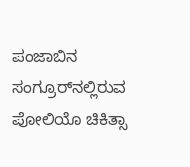ಪಂಜಾಬಿನ ಸಂಗ್ರೂರ್‌ನಲ್ಲಿರುವ ಪೋಲಿಯೊ ಚಿಕಿತ್ಸಾ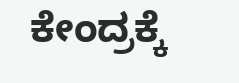ಕೇಂದ್ರಕ್ಕೆ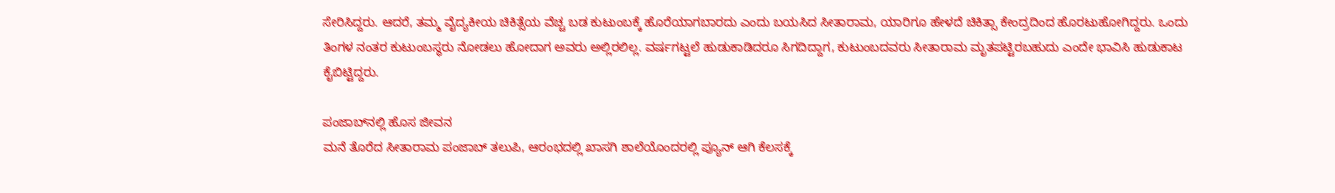ಸೇರಿಸಿದ್ದರು. ಆದರೆ, ತಮ್ಮ ವೈದ್ಯಕೀಯ ಚಿಕಿತ್ಸೆಯ ವೆಚ್ಚ ಬಡ ಕುಟುಂಬಕ್ಕೆ ಹೊರೆಯಾಗಬಾರದು ಎಂದು ಬಯಸಿದ ಸೀತಾರಾಮ, ಯಾರಿಗೂ ಹೇಳದೆ ಚಿಕಿತ್ಸಾ ಕೇಂದ್ರದಿಂದ ಹೊರಟುಹೋಗಿದ್ದರು. ಒಂದು ತಿಂಗಳ ನಂತರ ಕುಟುಂಬಸ್ಥರು ನೋಡಲು ಹೋದಾಗ ಅವರು ಅಲ್ಲಿರಲಿಲ್ಲ. ವರ್ಷಗಟ್ಟಲೆ ಹುಡುಕಾಡಿದರೂ ಸಿಗದಿದ್ದಾಗ, ಕುಟುಂಬದವರು ಸೀತಾರಾಮ ಮೃತಪಟ್ಟಿರಬಹುದು ಎಂದೇ ಭಾವಿಸಿ ಹುಡುಕಾಟ ಕೈಬಿಟ್ಟಿದ್ದರು.

ಪಂಜಾಬ್‌ನಲ್ಲಿ ಹೊಸ ಜೀವನ
ಮನೆ ತೊರೆದ ಸೀತಾರಾಮ ಪಂಜಾಬ್ ತಲುಪಿ, ಆರಂಭದಲ್ಲಿ ಖಾಸಗಿ ಶಾಲೆಯೊಂದರಲ್ಲಿ ಪ್ಯೂನ್ ಆಗಿ ಕೆಲಸಕ್ಕೆ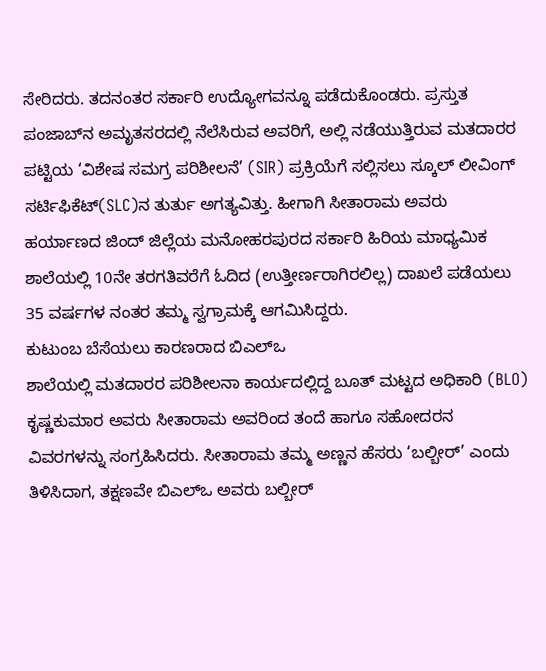ಸೇರಿದರು. ತದನಂತರ ಸರ್ಕಾರಿ ಉದ್ಯೋಗವನ್ನೂ ಪಡೆದುಕೊಂಡರು. ಪ್ರಸ್ತುತ ಪಂಜಾಬ್‌ನ ಅಮೃತಸರದಲ್ಲಿ ನೆಲೆಸಿರುವ ಅವರಿಗೆ, ಅಲ್ಲಿ ನಡೆಯುತ್ತಿರುವ ಮತದಾರರ ಪಟ್ಟಿಯ ‘ವಿಶೇಷ ಸಮಗ್ರ ಪರಿಶೀಲನೆ’ (SIR) ಪ್ರಕ್ರಿಯೆಗೆ ಸಲ್ಲಿಸಲು ಸ್ಕೂಲ್‌ ಲೀವಿಂಗ್‌ ಸರ್ಟಿಫಿಕೆಟ್‌(SLC)ನ ತುರ್ತು ಅಗತ್ಯವಿತ್ತು. ಹೀಗಾಗಿ ಸೀತಾರಾಮ ಅವರು ಹರ್ಯಾಣದ ಜಿಂದ್‌ ಜಿಲ್ಲೆಯ ಮನೋಹರಪುರದ ಸರ್ಕಾರಿ ಹಿರಿಯ ಮಾಧ್ಯಮಿಕ ಶಾಲೆಯಲ್ಲಿ 10ನೇ ತರಗತಿವರೆಗೆ ಓದಿದ (ಉತ್ತೀರ್ಣರಾಗಿರಲಿಲ್ಲ) ದಾಖಲೆ ಪಡೆಯಲು 35 ವರ್ಷಗಳ ನಂತರ ತಮ್ಮ ಸ್ವಗ್ರಾಮಕ್ಕೆ ಆಗಮಿಸಿದ್ದರು.
ಕುಟುಂಬ ಬೆಸೆಯಲು ಕಾರಣರಾದ ಬಿಎಲ್‌ಒ
ಶಾಲೆಯಲ್ಲಿ ಮತದಾರರ ಪರಿಶೀಲನಾ ಕಾರ್ಯದಲ್ಲಿದ್ದ ಬೂತ್ ಮಟ್ಟದ ಅಧಿಕಾರಿ (BLO) ಕೃಷ್ಣಕುಮಾರ ಅವರು ಸೀತಾರಾಮ ಅವರಿಂದ ತಂದೆ ಹಾಗೂ ಸಹೋದರನ ವಿವರಗಳನ್ನು ಸಂಗ್ರಹಿಸಿದರು. ಸೀತಾರಾಮ ತಮ್ಮ ಅಣ್ಣನ ಹೆಸರು ‘ಬಲ್ಬೀರ್’ ಎಂದು ತಿಳಿಸಿದಾಗ, ತಕ್ಷಣವೇ ಬಿಎಲ್‌ಒ ಅವರು ಬಲ್ಬೀರ್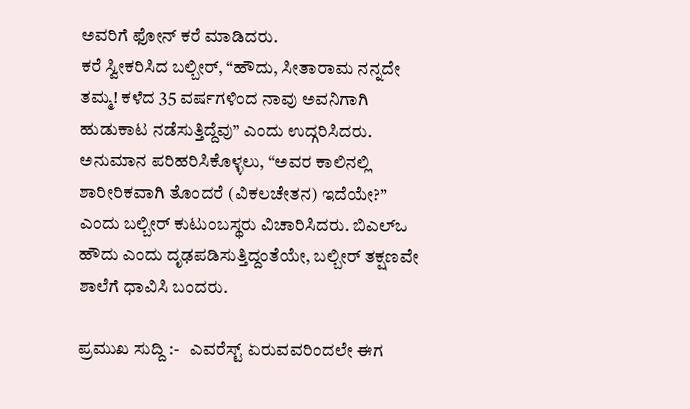ಅವರಿಗೆ ಫೋನ್ ಕರೆ ಮಾಡಿದರು.
ಕರೆ ಸ್ವೀಕರಿಸಿದ ಬಲ್ಬೀರ್, “ಹೌದು, ಸೀತಾರಾಮ ನನ್ನದೇ ತಮ್ಮ! ಕಳೆದ 35 ವರ್ಷಗಳಿಂದ ನಾವು ಅವನಿಗಾಗಿ ಹುಡುಕಾಟ ನಡೆಸುತ್ತಿದ್ದೆವು” ಎಂದು ಉದ್ಗರಿಸಿದರು. ಅನುಮಾನ ಪರಿಹರಿಸಿಕೊಳ್ಳಲು, “ಅವರ ಕಾಲಿನಲ್ಲಿ ಶಾರೀರಿಕವಾಗಿ ತೊಂದರೆ (ವಿಕಲಚೇತನ) ಇದೆಯೇ?” ಎಂದು ಬಲ್ಬೀರ್ ಕುಟುಂಬಸ್ಥರು ವಿಚಾರಿಸಿದರು. ಬಿಎಲ್‌ಒ ಹೌದು ಎಂದು ದೃಢಪಡಿಸುತ್ತಿದ್ದಂತೆಯೇ, ಬಲ್ಬೀರ್ ತಕ್ಷಣವೇ ಶಾಲೆಗೆ ಧಾವಿಸಿ ಬಂದರು.

ಪ್ರಮುಖ ಸುದ್ದಿ :-   ಎವರೆಸ್ಟ್‌ ಏರುವವರಿಂದಲೇ ಈಗ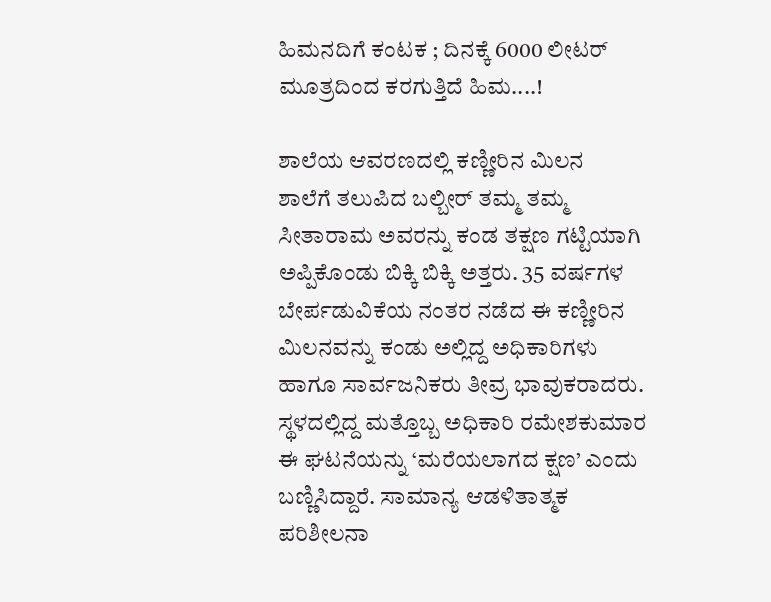ಹಿಮನದಿಗೆ ಕಂಟಕ ; ದಿನಕ್ಕೆ 6000 ಲೀಟರ್ ಮೂತ್ರದಿಂದ ಕರಗುತ್ತಿದೆ ಹಿಮ....!

ಶಾಲೆಯ ಆವರಣದಲ್ಲಿ ಕಣ್ಣೀರಿನ ಮಿಲನ
ಶಾಲೆಗೆ ತಲುಪಿದ ಬಲ್ಬೀರ್ ತಮ್ಮ ತಮ್ಮ ಸೀತಾರಾಮ ಅವರನ್ನು ಕಂಡ ತಕ್ಷಣ ಗಟ್ಟಿಯಾಗಿ ಅಪ್ಪಿಕೊಂಡು ಬಿಕ್ಕಿ ಬಿಕ್ಕಿ ಅತ್ತರು. 35 ವರ್ಷಗಳ ಬೇರ್ಪಡುವಿಕೆಯ ನಂತರ ನಡೆದ ಈ ಕಣ್ಣೀರಿನ ಮಿಲನವನ್ನು ಕಂಡು ಅಲ್ಲಿದ್ದ ಅಧಿಕಾರಿಗಳು ಹಾಗೂ ಸಾರ್ವಜನಿಕರು ತೀವ್ರ ಭಾವುಕರಾದರು.
ಸ್ಥಳದಲ್ಲಿದ್ದ ಮತ್ತೊಬ್ಬ ಅಧಿಕಾರಿ ರಮೇಶಕುಮಾರ ಈ ಘಟನೆಯನ್ನು ‘ಮರೆಯಲಾಗದ ಕ್ಷಣ’ ಎಂದು ಬಣ್ಣಿಸಿದ್ದಾರೆ. ಸಾಮಾನ್ಯ ಆಡಳಿತಾತ್ಮಕ ಪರಿಶೀಲನಾ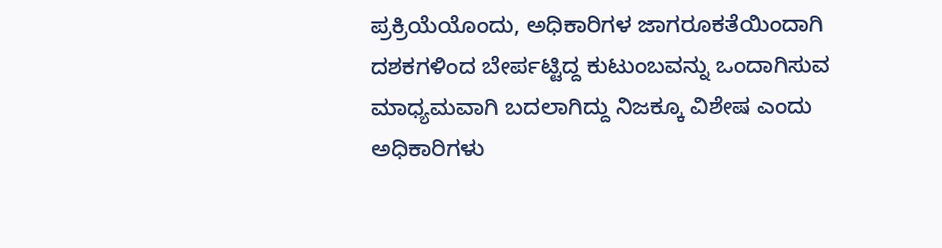ಪ್ರಕ್ರಿಯೆಯೊಂದು, ಅಧಿಕಾರಿಗಳ ಜಾಗರೂಕತೆಯಿಂದಾಗಿ ದಶಕಗಳಿಂದ ಬೇರ್ಪಟ್ಟಿದ್ದ ಕುಟುಂಬವನ್ನು ಒಂದಾಗಿಸುವ ಮಾಧ್ಯಮವಾಗಿ ಬದಲಾಗಿದ್ದು ನಿಜಕ್ಕೂ ವಿಶೇಷ ಎಂದು ಅಧಿಕಾರಿಗಳು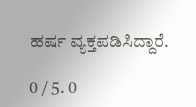ಹರ್ಷ ವ್ಯಕ್ತಪಡಿಸಿದ್ದಾರೆ.

0 / 5. 0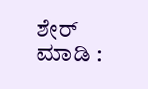ಶೇರ್ ಮಾಡಿ :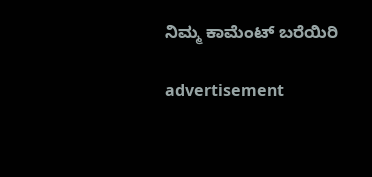ನಿಮ್ಮ ಕಾಮೆಂಟ್ ಬರೆಯಿರಿ

advertisement